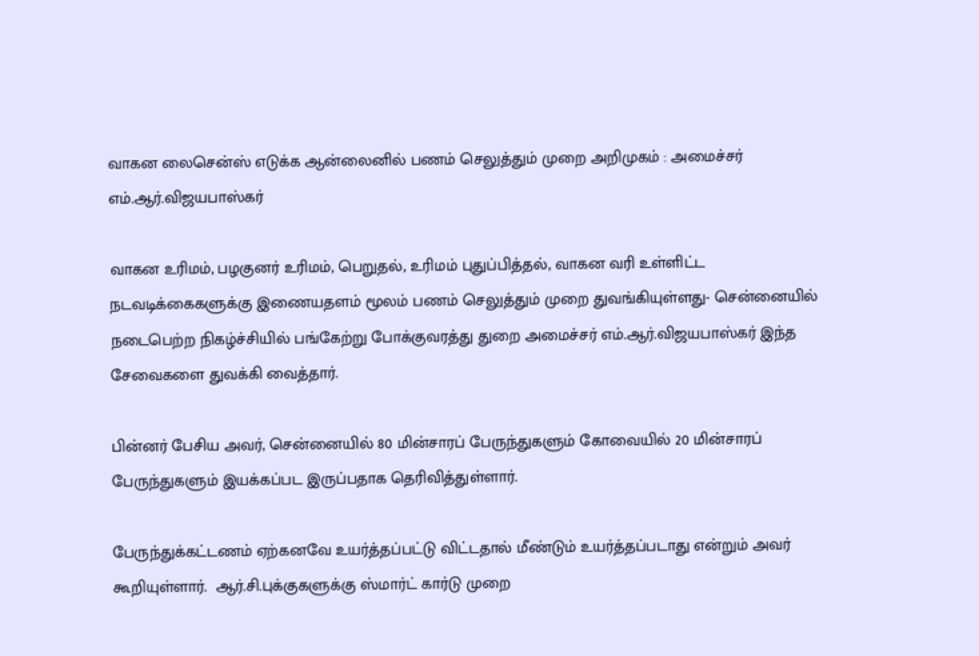வாகன லைசென்ஸ் எடுக்க ஆன்லைனில் பணம் செலுத்தும் முறை அறிமுகம் : அமைச்சர் எம்.ஆர்.விஜயபாஸ்கர்

வாகன உரிமம், பழகுனர் உரிமம், பெறுதல், உரிமம் புதுப்பித்தல், வாகன வரி உள்ளிட்ட நடவடிக்கைகளுக்கு இணையதளம் மூலம் பணம் செலுத்தும் முறை துவங்கியுள்ளது- சென்னையில் நடைபெற்ற நிகழ்ச்சியில் பங்கேற்று போக்குவரத்து துறை அமைச்சர் எம்.ஆர்.விஜயபாஸ்கர் இந்த சேவைகளை துவக்கி வைத்தார்.

பின்னர் பேசிய அவர், சென்னையில் 80 மின்சாரப் பேருந்துகளும் கோவையில் 20 மின்சாரப் பேருந்துகளும் இயக்கப்பட இருப்பதாக தெரிவித்துள்ளார்.

பேருந்துக்கட்டணம் ஏற்கனவே உயர்த்தப்பட்டு விட்டதால் மீண்டும் உயர்த்தப்படாது என்றும் அவர் கூறியுள்ளார்.  ஆர்.சி.புக்குகளுக்கு ஸ்மார்ட் கார்டு முறை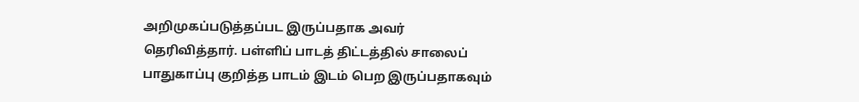அறிமுகப்படுத்தப்பட இருப்பதாக அவர் தெரிவித்தார். பள்ளிப் பாடத் திட்டத்தில் சாலைப் பாதுகாப்பு குறித்த பாடம் இடம் பெற இருப்பதாகவும்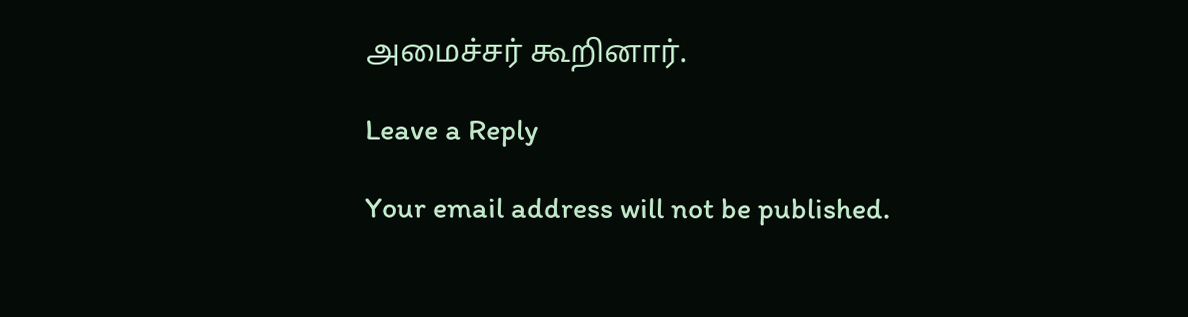அமைச்சர் கூறினார்.

Leave a Reply

Your email address will not be published.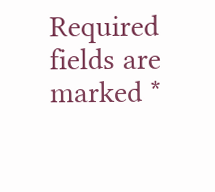Required fields are marked *